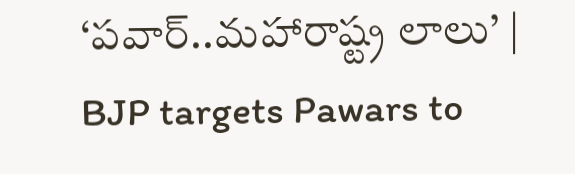‘పవార్‌..మహారాష్ట్ర లాలు’ | BJP targets Pawars to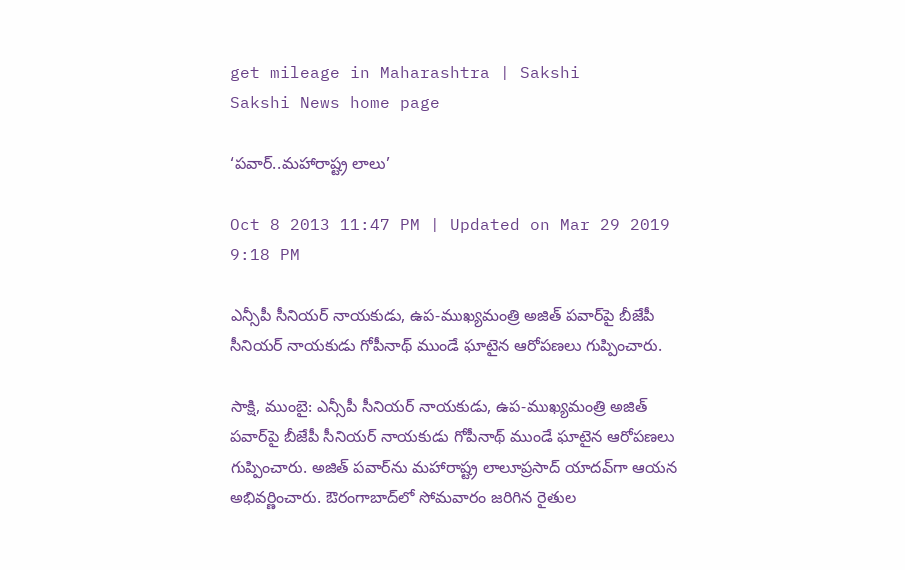get mileage in Maharashtra | Sakshi
Sakshi News home page

‘పవార్‌..మహారాష్ట్ర లాలు’

Oct 8 2013 11:47 PM | Updated on Mar 29 2019 9:18 PM

ఎన్సీపీ సీనియర్‌ నాయకుడు, ఉప-ముఖ్యమంత్రి అజిత్‌ పవార్‌పై బీజేపీ సీనియర్‌ నాయకుడు గోపీనాథ్‌ ముండే ఘాటైన ఆరోపణలు గుప్పించారు.

సాక్షి, ముంబై: ఎన్సీపీ సీనియర్‌ నాయకుడు, ఉప-ముఖ్యమంత్రి అజిత్‌ పవార్‌పై బీజేపీ సీనియర్‌ నాయకుడు గోపీనాథ్‌ ముండే ఘాటైన ఆరోపణలు గుప్పించారు. అజిత్‌ పవార్‌ను మహారాష్ట్ర లాలూప్రసాద్‌ యాదవ్‌గా ఆయన అభివర్ణించారు. ఔరంగాబాద్‌లో సోమవారం జరిగిన రైతుల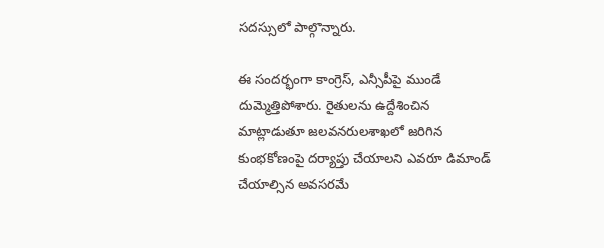సదస్సులో పాల్గొన్నారు.

ఈ సందర్భంగా కాంగ్రెస్‌, ఎన్సీపీపై ముండే దుమ్మెత్తిపోశారు. రైతులను ఉద్దేశించిన మాట్లాడుతూ జలవనరులశాఖలో జరిగిన కుంభకోణంపై దర్యాప్తు చేయాలని ఎవరూ డిమాండ్‌ చేయాల్సిన అవసరమే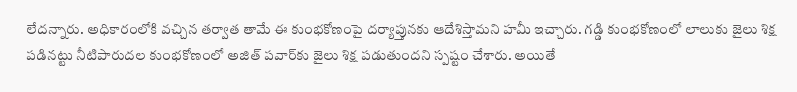లేదన్నారు. అధికారంలోకి వచ్చిన తర్వాత తామే ఈ కుంభకోణంపై దర్యాప్తునకు ఆదేశిస్తామని హమీ ఇచ్చారు. గడ్డి కుంభకోణంలో లాలుకు జైలు శిక్ష పడినట్టు నీటిపారుదల కుంభకోణంలో అజిత్‌ పవార్‌కు జైలు శిక్ష పడుతుందని స్పష్టం చేశారు. అయితే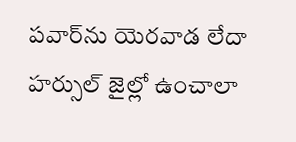పవార్‌ను యెరవాడ లేదా హర్సుల్‌ జైల్లో ఉంచాలా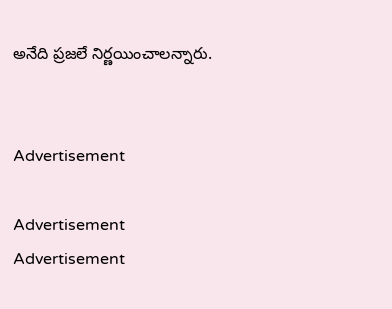అనేది ప్రజలే నిర్ణయించాలన్నారు.


Advertisement

Advertisement
Advertisement